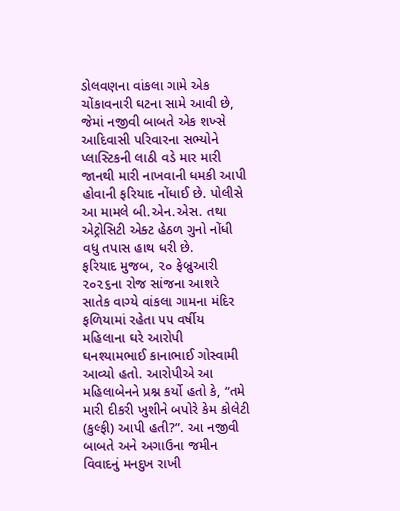ડોલવણના વાંકલા ગામે એક ચોંકાવનારી ઘટના સામે આવી છે, જેમાં નજીવી બાબતે એક શખ્સે આદિવાસી પરિવારના સભ્યોને પ્લાસ્ટિકની લાઠી વડે માર મારી જાનથી મારી નાખવાની ધમકી આપી હોવાની ફરિયાદ નોંધાઈ છે. પોલીસે આ મામલે બી.એન.એસ. તથા એટ્રોસિટી એક્ટ હેઠળ ગુનો નોંધી વધુ તપાસ હાથ ધરી છે.
ફરિયાદ મુજબ, ૨૦ ફેબ્રુઆરી ૨૦૨૬ના રોજ સાંજના આશરે સાતેક વાગ્યે વાંકલા ગામના મંદિર ફળિયામાં રહેતા ૫૫ વર્ષીય મહિલાના ઘરે આરોપી ઘનશ્યામભાઈ કાનાભાઈ ગોસ્વામી આવ્યો હતો. આરોપીએ આ મહિલાબેનને પ્રશ્ન કર્યો હતો કે, “તમે મારી દીકરી ખુશીને બપોરે કેમ કોલેટી (કુલ્ફી) આપી હતી?”. આ નજીવી બાબતે અને અગાઉના જમીન વિવાદનું મનદુખ રાખી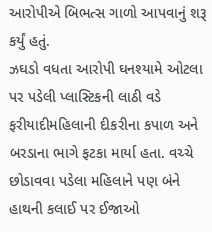આરોપીએ બિભત્સ ગાળો આપવાનું શરૂ કર્યું હતું.
ઝઘડો વધતા આરોપી ઘનશ્યામે ઓટલા પર પડેલી પ્લાસ્ટિકની લાઠી વડે ફરીયાદીમહિલાની દીકરીના કપાળ અને બરડાના ભાગે ફટકા માર્યા હતા. વચ્ચે છોડાવવા પડેલા મહિલાને પણ બંને હાથની કલાઈ પર ઈજાઓ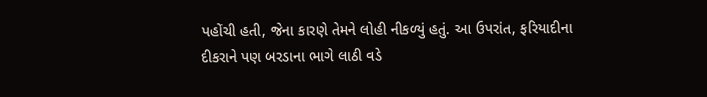પહોંચી હતી, જેના કારણે તેમને લોહી નીકળ્યું હતું. આ ઉપરાંત, ફરિયાદીના દીકરાને પણ બરડાના ભાગે લાઠી વડે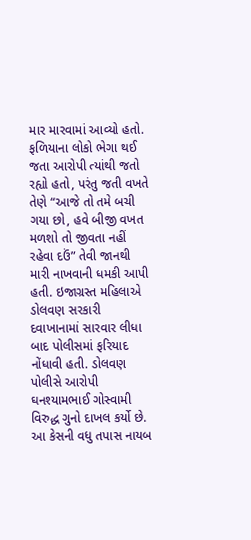માર મારવામાં આવ્યો હતો. ફળિયાના લોકો ભેગા થઈ જતા આરોપી ત્યાંથી જતો રહ્યો હતો, પરંતુ જતી વખતે તેણે “આજે તો તમે બચી ગયા છો, હવે બીજી વખત મળશો તો જીવતા નહીં રહેવા દઉં” તેવી જાનથી મારી નાખવાની ધમકી આપી હતી. ઇજાગ્રસ્ત મહિલાએ ડોલવણ સરકારી દવાખાનામાં સારવાર લીધા બાદ પોલીસમાં ફરિયાદ નોંધાવી હતી. ડોલવણ પોલીસે આરોપી ઘનશ્યામભાઈ ગોસ્વામી વિરુદ્ધ ગુનો દાખલ કર્યો છે. આ કેસની વધુ તપાસ નાયબ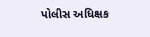પોલીસ અધિક્ષક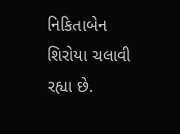નિકિતાબેન શિરોયા ચલાવી રહ્યા છે.